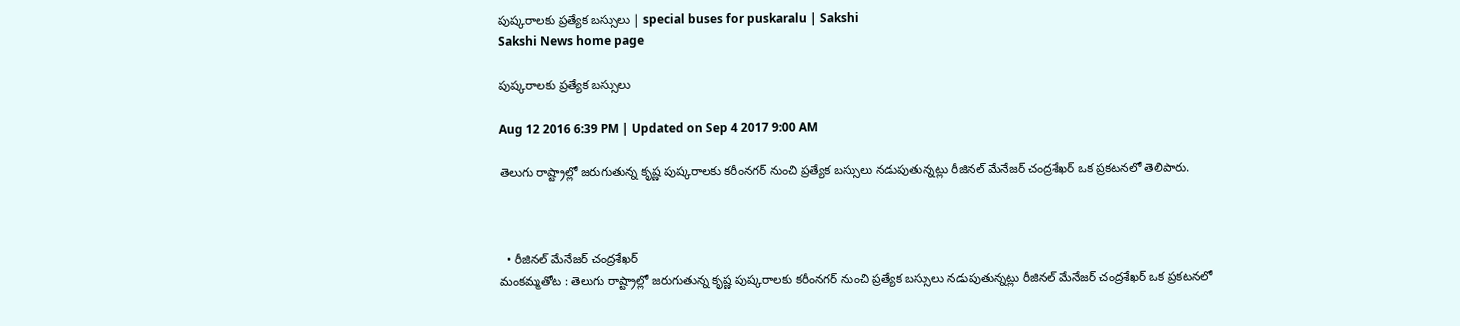పుష్కరాలకు ప్రత్యేక బస్సులు | special buses for puskaralu | Sakshi
Sakshi News home page

పుష్కరాలకు ప్రత్యేక బస్సులు

Aug 12 2016 6:39 PM | Updated on Sep 4 2017 9:00 AM

తెలుగు రాష్ట్రాల్లో జరుగుతున్న కృష్ణ పుష్కరాలకు కరీంనగర్‌ నుంచి ప్రత్యేక బస్సులు నడుపుతున్నట్లు రీజినల్‌ మేనేజర్‌ చంద్రశేఖర్‌ ఒక ప్రకటనలో తెలిపారు.



  • రీజినల్‌ మేనేజర్‌ చంద్రశేఖర్‌
మంకమ్మతోట : తెలుగు రాష్ట్రాల్లో జరుగుతున్న కృష్ణ పుష్కరాలకు కరీంనగర్‌ నుంచి ప్రత్యేక బస్సులు నడుపుతున్నట్లు రీజినల్‌ మేనేజర్‌ చంద్రశేఖర్‌ ఒక ప్రకటనలో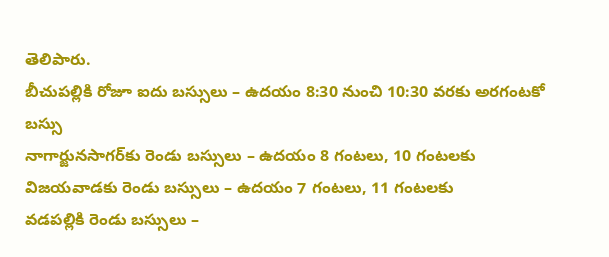తెలిపారు.
బీచుపల్లికి రోజూ ఐదు బస్సులు – ఉదయం 8:30 నుంచి 10:30 వరకు అరగంటకో బస్సు
నాగార్జునసాగర్‌కు రెండు బస్సులు – ఉదయం 8 గంటలు, 10 గంటలకు
విజయవాడకు రెండు బస్సులు – ఉదయం 7 గంటలు, 11 గంటలకు
వడపల్లికి రెండు బస్సులు –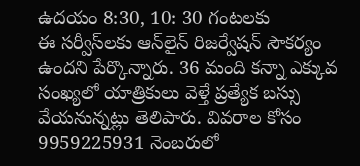ఉదయం 8:30, 10: 30 గంటలకు
ఈ సర్వీస్‌లకు ఆన్‌లైన్‌ రిజర్వేషన్‌ సౌకర్యం ఉందని పేర్కొన్నారు. 36 మంది కన్నా ఎక్కువ సంఖ్యలో యాత్రికులు వెళ్తే ప్రత్యేక బస్సు వేయనున్నట్లు తెలిపారు. వివరాల కోసం 9959225931 నెంబరులో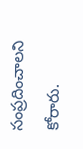సంప్రదించాలని కోరారు.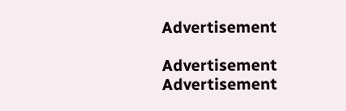Advertisement

Advertisement
Advertisement